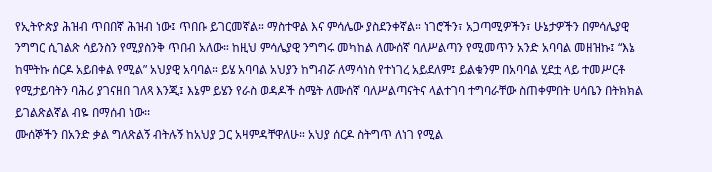የኢትዮጵያ ሕዝብ ጥበበኛ ሕዝብ ነው፤ ጥበቡ ይገርመኛል። ማስተዋል እና ምሳሌው ያስደንቀኛል። ነገሮችን፣ አጋጣሚዎችን፣ ሁኔታዎችን በምሳሌያዊ ንግግር ሲገልጽ ሳይንስን የሚያስንቅ ጥበብ አለው። ከዚህ ምሳሌያዊ ንግግሩ መካከል ለሙሰኛ ባለሥልጣን የሚመጥን አንድ አባባል መዘዝኩ፤ “እኔ ከሞትኩ ሰርዶ አይበቀል የሚል” አህያዊ አባባል። ይሄ አባባል አህያን ከግብሯ ለማሳነስ የተነገረ አይደለም፤ ይልቁንም በአባባል ሂደቷ ላይ ተመሥርቶ የሚታይባትን ባሕሪ ያገናዘበ ገለጻ እንጂ፤ እኔም ይሄን የራስ ወዳዶች ስሜት ለሙሰኛ ባለሥልጣናትና ላልተገባ ተግባራቸው ስጠቀምበት ሀሳቤን በትክክል ይገልጽልኛል ብዬ በማሰብ ነው፡፡
ሙሰኞችን በአንድ ቃል ግለጽልኝ ብትሉኝ ከአህያ ጋር አዛምዳቸዋለሁ። አህያ ሰርዶ ስትግጥ ለነገ የሚል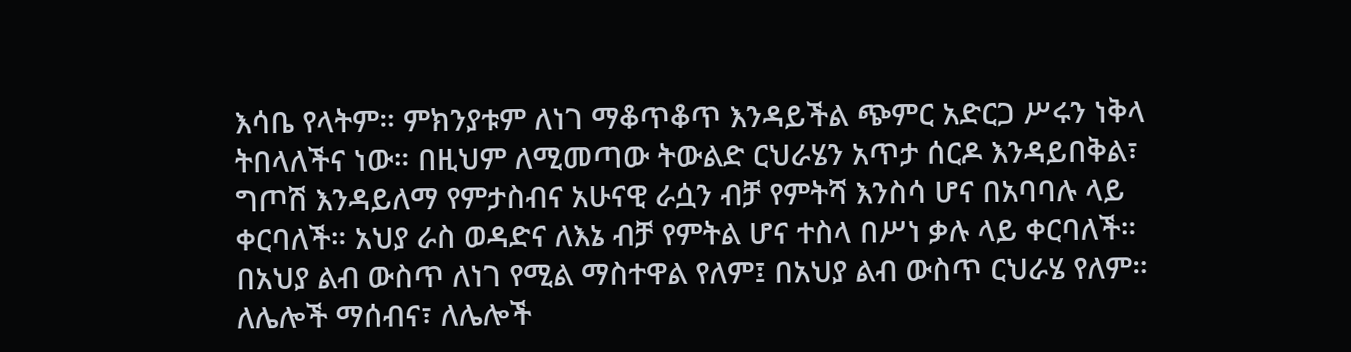እሳቤ የላትም። ምክንያቱም ለነገ ማቆጥቆጥ እንዳይችል ጭምር አድርጋ ሥሩን ነቅላ ትበላለችና ነው። በዚህም ለሚመጣው ትውልድ ርህራሄን አጥታ ሰርዶ እንዳይበቅል፣ ግጦሽ እንዳይለማ የምታስብና አሁናዊ ራሷን ብቻ የምትሻ እንስሳ ሆና በአባባሉ ላይ ቀርባለች። አህያ ራስ ወዳድና ለእኔ ብቻ የምትል ሆና ተስላ በሥነ ቃሉ ላይ ቀርባለች። በአህያ ልብ ውስጥ ለነገ የሚል ማስተዋል የለም፤ በአህያ ልብ ውስጥ ርህራሄ የለም። ለሌሎች ማሰብና፣ ለሌሎች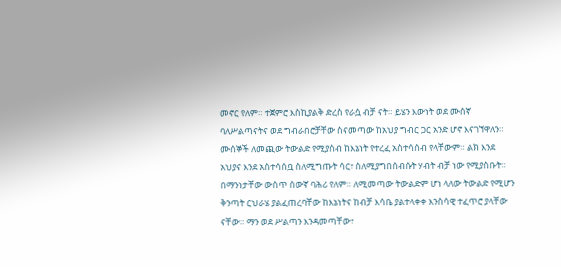መኖር የለም። ተጀምሮ እስኪያልቅ ድረስ የራሷ ብቻ ናት። ይሄን እውነት ወደ ሙሰኛ ባለሥልጣናትና ወደ ግብራበሮቻቸው ስናመጣው ከአህያ ግብር ጋር አንድ ሆኖ እናገኘዋለን።
ሙሰኞች ለመጪው ትውልድ የሚያስብ ከእኔነት የተረፈ አስተሳሰብ የላቸውም። ልክ እንደ አህያና እንደ አስተሳሰቧ ስለሚግጡት ሳር፣ ስለሚያግበሰብሱት ሃብት ብቻ ነው የሚያስቡት። በማንነታቸው ውስጥ ሰውኛ ባሕሪ የለም። ለሚመጣው ትውልድም ሆነ ላለው ትውልድ የሚሆን ቅንጣት ርህራሄ ያልፈጠረባቸው ከእኔነትና ከብቻ እሳቤ ያልተላቀቀ እንስሳዊ ተፈጥሮ ያላቸው ናቸው። ማን ወደ ሥልጣን እንዳመጣቸው፣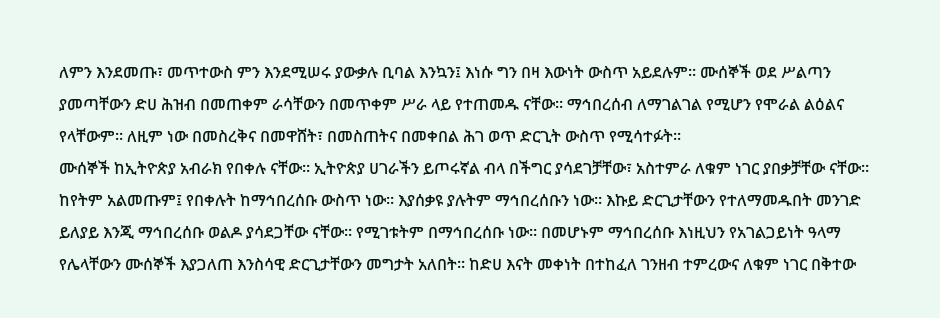ለምን እንደመጡ፣ መጥተውስ ምን እንደሚሠሩ ያውቃሉ ቢባል እንኳን፤ እነሱ ግን በዛ እውነት ውስጥ አይደሉም። ሙሰኞች ወደ ሥልጣን ያመጣቸውን ድሀ ሕዝብ በመጠቀም ራሳቸውን በመጥቀም ሥራ ላይ የተጠመዱ ናቸው። ማኅበረሰብ ለማገልገል የሚሆን የሞራል ልዕልና የላቸውም። ለዚም ነው በመስረቅና በመዋሸት፣ በመስጠትና በመቀበል ሕገ ወጥ ድርጊት ውስጥ የሚሳተፉት፡፡
ሙሰኞች ከኢትዮጵያ አብራክ የበቀሉ ናቸው። ኢትዮጵያ ሀገራችን ይጦሩኛል ብላ በችግር ያሳደገቻቸው፣ አስተምራ ለቁም ነገር ያበቃቻቸው ናቸው። ከየትም አልመጡም፤ የበቀሉት ከማኅበረሰቡ ውስጥ ነው። እያሰቃዩ ያሉትም ማኅበረሰቡን ነው። እኩይ ድርጊታቸውን የተለማመዱበት መንገድ ይለያይ እንጂ ማኅበረሰቡ ወልዶ ያሳደጋቸው ናቸው። የሚገቱትም በማኅበረሰቡ ነው። በመሆኑም ማኅበረሰቡ እነዚህን የአገልጋይነት ዓላማ የሌላቸውን ሙሰኞች እያጋለጠ እንስሳዊ ድርጊታቸውን መግታት አለበት። ከድሀ እናት መቀነት በተከፈለ ገንዘብ ተምረውና ለቁም ነገር በቅተው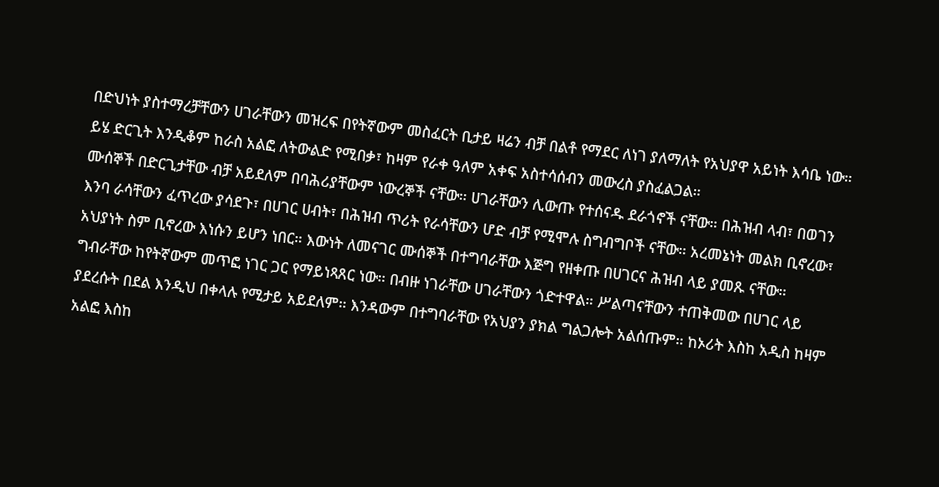በድህነት ያስተማረቻቸውን ሀገራቸውን መዝረፍ በየትኛውም መስፈርት ቢታይ ዛሬን ብቻ በልቶ የማደር ለነገ ያለማለት የአህያዋ አይነት እሳቤ ነው። ይሄ ድርጊት እንዲቆም ከራስ አልፎ ለትውልድ የሚበቃ፣ ከዛም የራቀ ዓለም አቀፍ አስተሳሰብን መውረስ ያስፈልጋል።
ሙሰኞች በድርጊታቸው ብቻ አይደለም በባሕሪያቸውም ነውረኞች ናቸው። ሀገራቸውን ሊውጡ የተሰናዱ ደራጎኖች ናቸው። በሕዝብ ላብ፣ በወገን እንባ ራሳቸውን ፈጥረው ያሳደጉ፣ በሀገር ሀብት፣ በሕዝብ ጥሪት የራሳቸውን ሆድ ብቻ የሚሞሉ ስግብግቦች ናቸው። አረመኔነት መልክ ቢኖረው፣ አህያነት ስም ቢኖረው እነሱን ይሆን ነበር። እውነት ለመናገር ሙሰኞች በተግባራቸው እጅግ የዘቀጡ በሀገርና ሕዝብ ላይ ያመጹ ናቸው። ግብራቸው ከየትኛውም መጥፎ ነገር ጋር የማይነጻጸር ነው። በብዙ ነገራቸው ሀገራቸውን ጎድተዋል። ሥልጣናቸውን ተጠቅመው በሀገር ላይ ያደረሱት በደል እንዲህ በቀላሉ የሚታይ አይደለም። እንዳውም በተግባራቸው የአህያን ያክል ግልጋሎት አልሰጡም። ከኦሪት እስከ አዲስ ከዛም አልፎ እስከ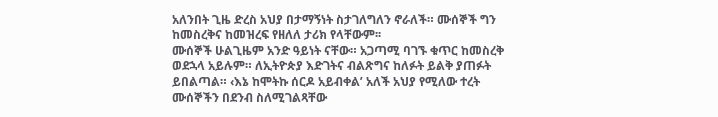አለንበት ጊዜ ድረስ አህያ በታማኝነት ስታገለግለን ኖራለች። ሙሰኞች ግን ከመስረቅና ከመዝረፍ የዘለለ ታሪክ የላቸውም፡፡
ሙሰኞች ሁልጊዜም አንድ ዓይነት ናቸው። አጋጣሚ ባገኙ ቁጥር ከመስረቅ ወደኋላ አይሉም። ለኢትዮጵያ እድገትና ብልጽግና ከለፉት ይልቅ ያጠፉት ይበልጣል። ‹እኔ ከሞትኩ ሰርዶ አይብቀል’ አለች አህያ የሚለው ተረት ሙሰኞችን በደንብ ስለሚገልጻቸው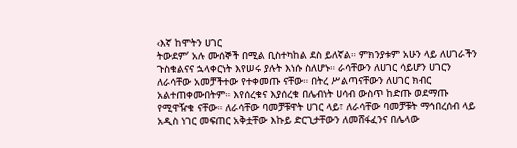‹እኛ ከሞትን ሀገር
ትውደም’ አሉ ሙሰኞች በሚል ቢስተካከል ደስ ይለኛል። ምክንያቱም አሁን ላይ ለሀገራችን ጉስቁልናና ኋላቀርነት እየሠሩ ያሉት እነሱ ስለሆኑ። ራሳቸውን ለሀገር ሳይሆን ሀገርን ለራሳቸው አመቻችተው የተቀመጡ ናቸው። በትረ ሥልጣናቸውን ለሀገር ክብር አልተጠቀሙበትም። እየሰረቁና እያሰረቁ በሌብነት ሀሳብ ውስጥ ከድጡ ወደማጡ የሚዋዥቁ ናቸው። ለራሳቸው ባመቻቹዋት ሀገር ላይ፣ ለራሳቸው ባመቻቹት ማኅበረሰብ ላይ አዲስ ነገር መፍጠር አቅቷቸው እኩይ ድርጊታቸውን ለመሸፋፈንና በሌላው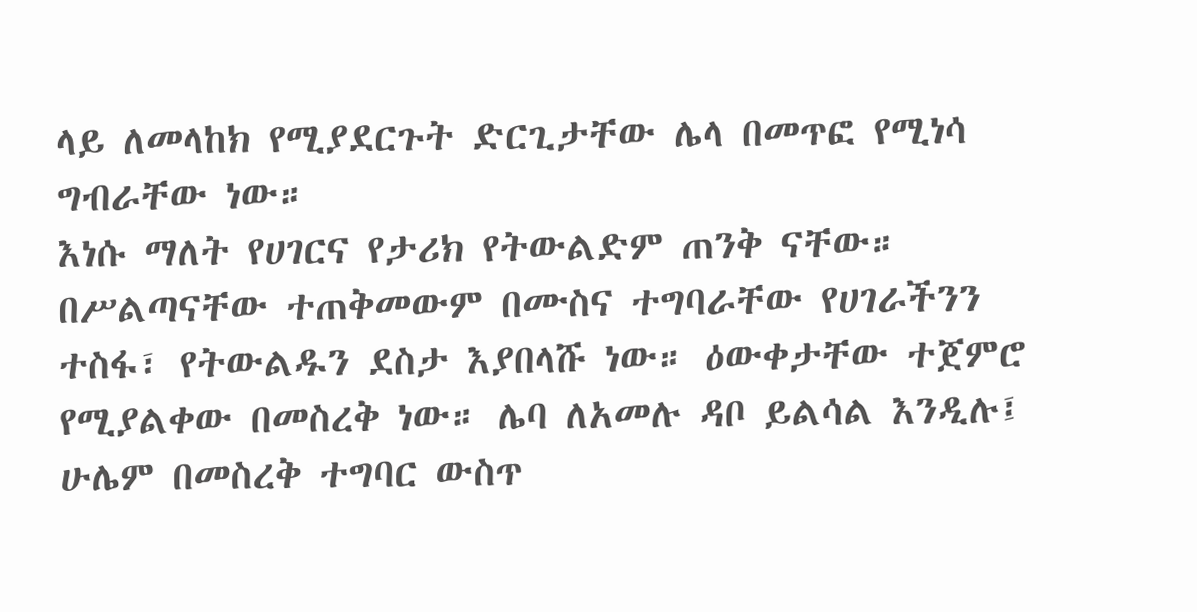ላይ ለመላከክ የሚያደርጉት ድርጊታቸው ሌላ በመጥፎ የሚነሳ ግብራቸው ነው።
እነሱ ማለት የሀገርና የታሪክ የትውልድም ጠንቅ ናቸው። በሥልጣናቸው ተጠቅመውም በሙስና ተግባራቸው የሀገራችንን ተስፋ፣ የትውልዱን ደስታ እያበላሹ ነው። ዕውቀታቸው ተጀምሮ የሚያልቀው በመስረቅ ነው። ሌባ ለአመሉ ዳቦ ይልሳል እንዲሉ፤ ሁሌም በመስረቅ ተግባር ውስጥ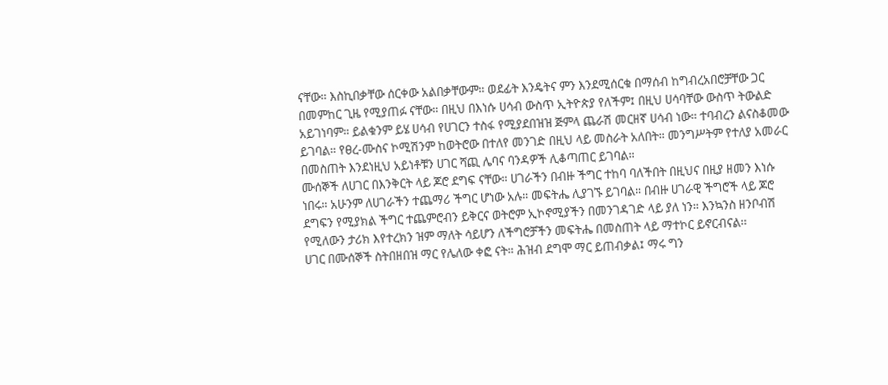ናቸው። እስኪበቃቸው ሰርቀው አልበቃቸውም። ወደፊት እንዴትና ምን እንደሚሰርቁ በማሰብ ከግብረአበሮቻቸው ጋር በመምከር ጊዜ የሚያጠፉ ናቸው። በዚህ በእነሱ ሀሳብ ውስጥ ኢትዮጵያ የለችም፤ በዚህ ሀሳባቸው ውስጥ ትውልድ አይገነባም። ይልቁንም ይሄ ሀሳብ የሀገርን ተስፋ የሚያደበዝዝ ጅምላ ጨራሽ መርዘኛ ሀሳብ ነው። ተባብረን ልናስቆመው ይገባል። የፀረ-ሙስና ኮሚሽንም ከወትሮው በተለየ መንገድ በዚህ ላይ መስራት አለበት። መንግሥትም የተለያ አመራር በመስጠት እንደነዚህ አይነቶቹን ሀገር ሻጪ ሌባና ባንዳዎች ሊቆጣጠር ይገባል።
ሙሰኞች ለሀገር በእንቅርት ላይ ጆሮ ደግፍ ናቸው። ሀገራችን በብዙ ችግር ተከባ ባለችበት በዚህና በዚያ ዘመን እነሱ ነበሩ። አሁንም ለሀገራችን ተጨማሪ ችግር ሆነው አሉ። መፍትሔ ሊያገኙ ይገባል። በብዙ ሀገራዊ ችግሮች ላይ ጆሮ ደግፍን የሚያክል ችግር ተጨምሮብን ይቅርና ወትሮም ኢኮኖሚያችን በመንገዳገድ ላይ ያለ ነን። እንኳንስ ዘንቦብሽ የሚለውን ታሪክ እየተረክን ዝም ማለት ሳይሆን ለችግሮቻችን መፍትሔ በመስጠት ላይ ማተኮር ይኖርብናል፡፡
ሀገር በሙሰኞች ስትበዘበዝ ማር የሌለው ቀፎ ናት። ሕዝብ ደግሞ ማር ይጠብቃል፤ ማሩ ግን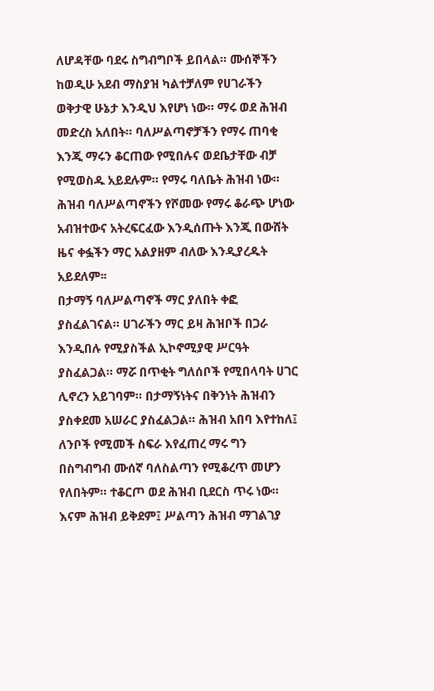ለሆዳቸው ባደሩ ስግብግቦች ይበላል። ሙሰኞችን ከወዲሁ አደብ ማስያዝ ካልተቻለም የሀገራችን ወቅታዊ ሁኔታ እንዲህ እየሆነ ነው። ማሩ ወደ ሕዝብ መድረስ አለበት። ባለሥልጣኖቻችን የማሩ ጠባቂ እንጂ ማሩን ቆርጠው የሚበሉና ወደቤታቸው ብቻ የሚወስዱ አይደሉም። የማሩ ባለቤት ሕዝብ ነው። ሕዝብ ባለሥልጣኖችን የሾመው የማሩ ቆራጭ ሆነው አብዝተውና አትረፍርፈው እንዲሰጡት እንጂ በውሸት ዜና ቀፏችን ማር አልያዘም ብለው እንዲያረዱት አይደለም፡፡
በታማኝ ባለሥልጣኖች ማር ያለበት ቀፎ ያስፈልገናል። ሀገራችን ማር ይዛ ሕዝቦች በጋራ እንዲበሉ የሚያስችል ኢኮኖሚያዊ ሥርዓት ያስፈልጋል። ማሯ በጥቂት ግለሰቦች የሚበላባት ሀገር ሊኖረን አይገባም። በታማኝነትና በቅንነት ሕዝብን ያስቀደመ አሠራር ያስፈልጋል። ሕዝብ አበባ እየተከለ፤ ለንቦች የሚመች ስፍራ እየፈጠረ ማሩ ግን በስግብግብ ሙሰኛ ባለስልጣን የሚቆረጥ መሆን የለበትም። ተቆርጦ ወደ ሕዝብ ቢደርስ ጥሩ ነው። እናም ሕዝብ ይቅደም፤ ሥልጣን ሕዝብ ማገልገያ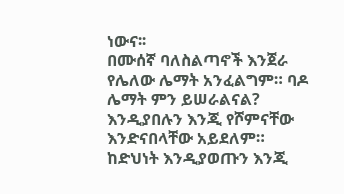ነውና፡፡
በሙሰኛ ባለስልጣኖች እንጀራ የሌለው ሌማት አንፈልግም። ባዶ ሌማት ምን ይሠራልናል? እንዲያበሉን እንጂ የሾምናቸው እንድናበላቸው አይደለም። ከድህነት እንዲያወጡን እንጂ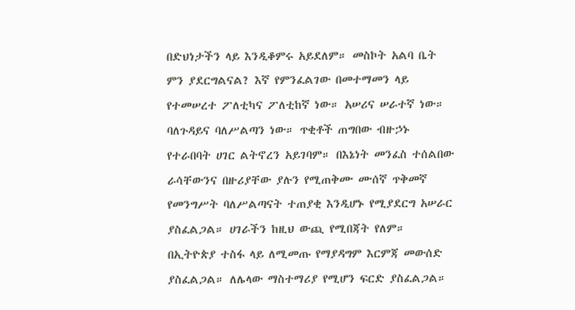በድህነታችን ላይ እንዲቆምሩ አይደለም። መስኮት አልባ ቤት ምን ያደርግልናል? እኛ የምንፈልገው በመተማመን ላይ የተመሠረተ ፖለቲካና ፖለቲከኛ ነው። አሠሪና ሠራተኛ ነው። ባለጉዳይና ባለሥልጣን ነው። ጥቂቶች ጠግበው ብዙኃኑ የተራበባት ሀገር ልትኖረን አይገባም። በእኔነት መንፈስ ተሰልበው ራሳቸውንና በዙሪያቸው ያሉን የሚጠቅሙ ሙሰኛ ጥቅመኛ የመንግሥት ባለሥልጣናት ተጠያቂ እንዲሆኑ የሚያደርግ አሠራር ያስፈልጋል። ሀገራችን ከዚህ ውጪ የሚበጃት የለም። በኢትዮጵያ ተስፋ ላይ ለሚመጡ የማያዳግም እርምጃ መውሰድ ያስፈልጋል። ለሌላው ማስተማሪያ የሚሆን ፍርድ ያስፈልጋል።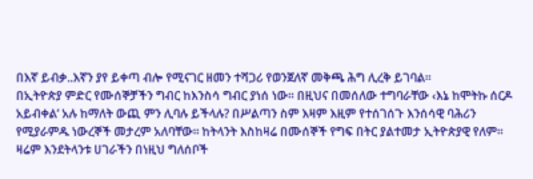በእኛ ይብቃ..እኛን ያየ ይቀጣ ብሎ የሚናገር ዘመን ተሻጋሪ የወንጀለኛ መቅጫ ሕግ ሊረቅ ይገባል።
በኢትዮጵያ ምድር የሙሰኞቻችን ግብር ከእንስሳ ግብር ያነሰ ነው። በዚህና በመሰለው ተግባራቸው ‹እኔ ከሞትኩ ሰርዶ አይብቀል’ አሉ ከማለት ውጪ ምን ሊባሉ ይችላሉ? በሥልጣን ስም እዛም እዚም የተሰገሰጉ እንሰሳዊ ባሕሪን የሚያራምዱ ነውረኞች መታረም አለባቸው። ከትላንት እስከዛሬ በሙሰኞች የግፍ በትር ያልተመታ ኢትዮጵያዊ የለም። ዛሬም እንደትላንቱ ሀገራችን በነዚህ ግለሰቦች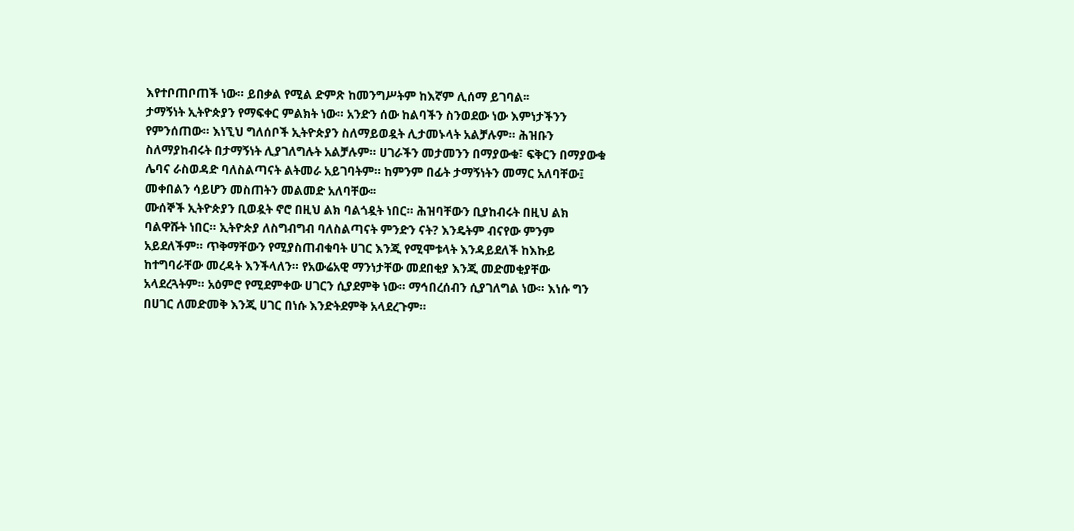እየተቦጠቦጠች ነው። ይበቃል የሚል ድምጽ ከመንግሥትም ከእኛም ሊሰማ ይገባል፡፡
ታማኝነት ኢትዮጵያን የማፍቀር ምልክት ነው። አንድን ሰው ከልባችን ስንወደው ነው እምነታችንን የምንሰጠው። እነኚህ ግለሰቦች ኢትዮጵያን ስለማይወዷት ሊታመኑላት አልቻሉም። ሕዝቡን ስለማያከብሩት በታማኝነት ሊያገለግሉት አልቻሉም። ሀገራችን መታመንን በማያውቁ፣ ፍቅርን በማያውቁ ሌባና ራስወዳድ ባለስልጣናት ልትመራ አይገባትም። ከምንም በፊት ታማኝነትን መማር አለባቸው፤ መቀበልን ሳይሆን መስጠትን መልመድ አለባቸው፡፡
ሙሰኞች ኢትዮጵያን ቢወዷት ኖሮ በዚህ ልክ ባልጎዷት ነበር። ሕዝባቸውን ቢያከብሩት በዚህ ልክ ባልዋሹት ነበር። ኢትዮጵያ ለስግብግብ ባለስልጣናት ምንድን ናት? እንዴትም ብናየው ምንም አይደለችም። ጥቅማቸውን የሚያስጠብቁባት ሀገር እንጂ የሚሞቱላት እንዳይደለች ከእኩይ ከተግባራቸው መረዳት እንችላለን። የአውሬአዊ ማንነታቸው መደበቂያ እንጂ መድመቂያቸው አላደረጓትም። አዕምሮ የሚደምቀው ሀገርን ሲያደምቅ ነው። ማኅበረሰብን ሲያገለግል ነው። እነሱ ግን በሀገር ለመድመቅ እንጂ ሀገር በነሱ እንድትደምቅ አላደረጉም።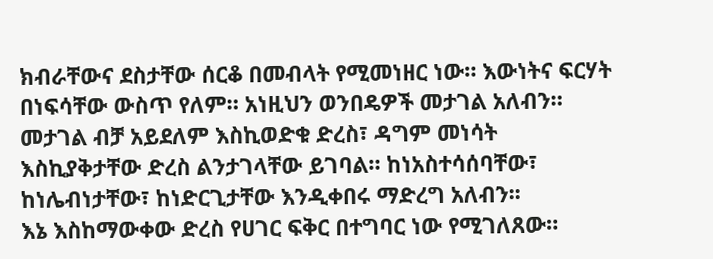ክብራቸውና ደስታቸው ሰርቆ በመብላት የሚመነዘር ነው። እውነትና ፍርሃት በነፍሳቸው ውስጥ የለም። አነዚህን ወንበዴዎች መታገል አለብን። መታገል ብቻ አይደለም እስኪወድቁ ድረስ፣ ዳግም መነሳት እስኪያቅታቸው ድረስ ልንታገላቸው ይገባል። ከነአስተሳሰባቸው፣ ከነሌብነታቸው፣ ከነድርጊታቸው እንዲቀበሩ ማድረግ አለብን፡፡
እኔ እስከማውቀው ድረስ የሀገር ፍቅር በተግባር ነው የሚገለጸው።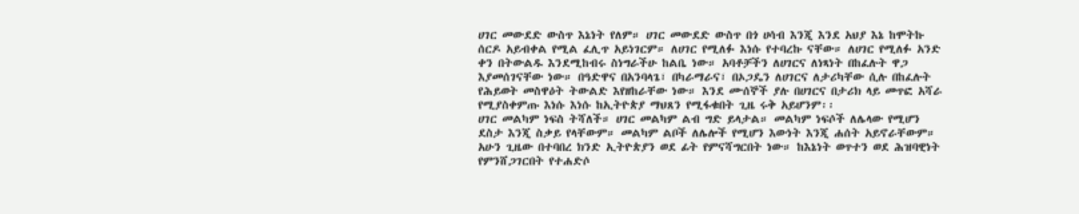ሀገር መውደድ ውስጥ እኔነት የለም። ሀገር መውደድ ውስጥ በጎ ሀሳብ እንጂ እንደ አህያ እኔ ከሞትኩ ሰርዶ አይብቀል የሚል ፈሊጥ አይነገርም። ለሀገር የሚለፉ እነሱ የተባረኩ ናቸው። ለሀገር የሚለፉ አንድ ቀን በትውልዱ እንደሚከብሩ ስነግራችሁ ከልቤ ነው። አባቶቻችን ለሀገርና ለነጻነት በከፈሉት ዋጋ እያመሰገናቸው ነው። በዓድዋና በአንባላጌ፣ በካራማራና፣ በኦጋዴን ለሀገርና ለታሪካቸው ሲሉ በከፈሉት የሕይወት መስዋዕት ትውልድ እየዘከራቸው ነው። እንደ ሙሰኞች ያሉ በሀገርና በታሪክ ላይ መጥፎ አሻራ የሚያስቀምጡ እነሱ እነሱ ከኢትዮጵያ ማህጸን የሚፋቁበት ጊዜ ሩቅ አይሆንም፡፡
ሀገር መልካም ነፍስ ትሻለች። ሀገር መልካም ልብ ግድ ይላታል። መልካም ነፍሶች ለሌላው የሚሆን ደስታ እንጂ ስቃይ የላቸውም። መልካም ልቦች ለሌሎች የሚሆን እውነት እንጂ ሐሰት አይኖራቸውም። አሁን ጊዜው በተባበረ ክንድ ኢትዮጵያን ወደ ፊት የምናሻግርበት ነው። ከእኔነት ወጥተን ወደ ሕዝባዊነት የምንሸጋገርበት የተሐድሶ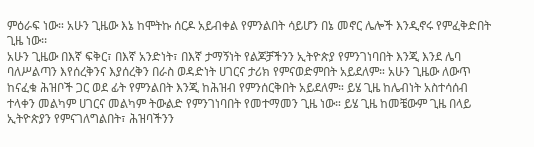ምዕራፍ ነው። አሁን ጊዜው እኔ ከሞትኩ ሰርዶ አይብቀል የምንልበት ሳይሆን በኔ መኖር ሌሎች እንዲኖሩ የምፈቅድበት ጊዜ ነው፡፡
አሁን ጊዜው በእኛ ፍቅር፣ በእኛ አንድነት፣ በእኛ ታማኝነት የልጆቻችንን ኢትዮጵያ የምንገነባበት እንጂ እንደ ሌባ ባለሥልጣን እየሰረቅንና እያሰረቅን በራስ ወዳድነት ሀገርና ታሪክ የምናወድምበት አይደለም። አሁን ጊዜው ለውጥ ከናፈቁ ሕዝቦች ጋር ወደ ፊት የምንልበት እንጂ ከሕዝብ የምንሰርቅበት አይደለም። ይሄ ጊዜ ከሌብነት አስተሳሰብ ተላቀን መልካም ሀገርና መልካም ትውልድ የምንገነባበት የመተማመን ጊዜ ነው። ይሄ ጊዜ ከመቼውም ጊዜ በላይ ኢትዮጵያን የምናገለግልበት፣ ሕዝባችንን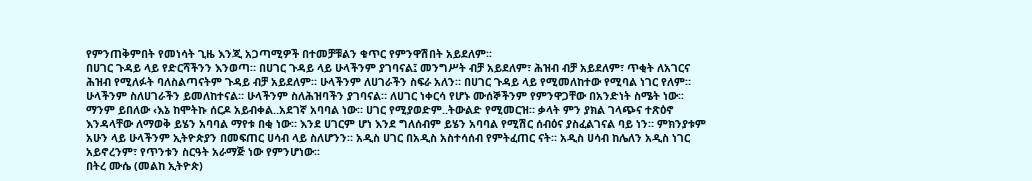የምንጠቅምበት የመነሳት ጊዜ እንጂ አጋጣሚዎች በተመቻቹልን ቁጥር የምንዋሽበት አይደለም፡፡
በሀገር ጉዳይ ላይ የድርሻችንን እንወጣ። በሀገር ጉዳይ ላይ ሁላችንም ያገባናል፤ መንግሥት ብቻ አይደለም፣ ሕዝብ ብቻ አይደለም፣ ጥቂት ለአገርና ሕዝብ የሚለፉት ባለስልጣናትም ጉዳይ ብቻ አይደለም። ሁላችንም ለሀገራችን ስፍራ አለን። በሀገር ጉዳይ ላይ የሚመለከተው የሚባል ነገር የለም። ሁላችንም ስለሀገራችን ይመለከተናል። ሁላችንም ስለሕዝባችን ያገባናል። ለሀገር ነቀርሳ የሆኑ ሙሰኞችንም የምንዋጋቸው በአንድነት ስሜት ነው፡፡
ማንም ይበለው ‹እኔ ከሞትኩ ሰርዶ አይብቀል..አደገኛ አባባል ነው። ሀገር የሚያወድም..ትውልድ የሚመርዝ። ቃላት ምን ያክል ገላጭና ተጽዕኖ እንዳላቸው ለማወቅ ይሄን አባባል ማየቱ በቂ ነው። እንደ ሀገርም ሆነ እንደ ግለሰብም ይሄን አባባል የሚሽር ሰብዕና ያስፈልገናል ባይ ነን። ምክንያቱም አሁን ላይ ሁላችንም ኢትዮጵያን በመፍጠር ሀሳብ ላይ ስለሆንን። አዲስ ሀገር በአዲስ አስተሳሰብ የምትፈጠር ናት። አዲስ ሀሳብ ከሌለን አዲስ ነገር አይኖረንም፣ የጥንቱን ስርዓት አራማጅ ነው የምንሆነው፡፡
በትረ ሙሴ (መልከ ኢትዮጵ)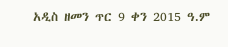አዲስ ዘመን ጥር 9 ቀን 2015 ዓ.ም